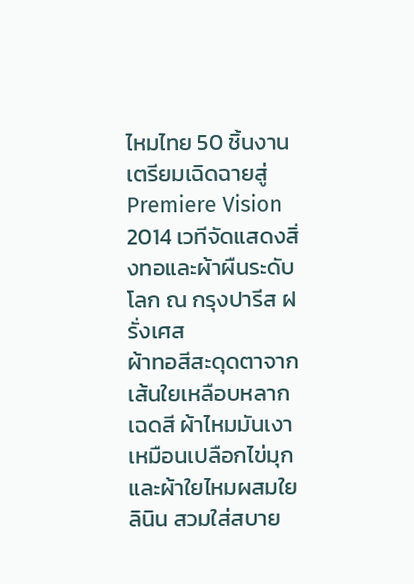ไหมไทย 50 ชิ้นงานเตรียมเฉิดฉายสู่ Premiere Vision 2014 เวทีจัดแสดงสิ่งทอและผ้าผืนระดับโลก ณ กรุงปารีส ฝรั่งเศส
ผ้าทอสีสะดุดตาจากเส้นใยเหลือบหลากเฉดสี ผ้าไหมมันเงาเหมือนเปลือกไข่มุกและผ้าใยไหมผสมใยลินิน สวมใส่สบาย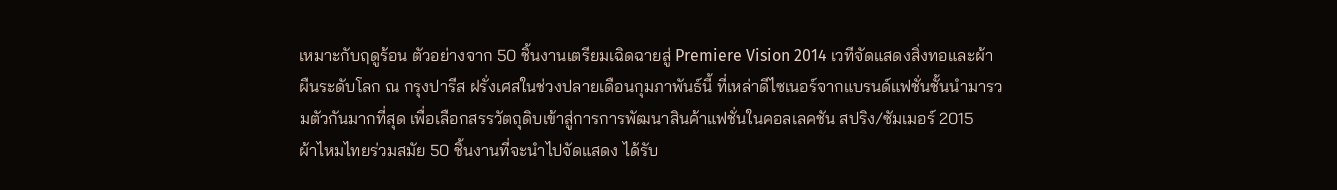เหมาะกับฤดูร้อน ตัวอย่างจาก 50 ชิ้นงานเตรียมเฉิดฉายสู่ Premiere Vision 2014 เวทีจัดแสดงสิ่งทอและผ้าผืนระดับโลก ณ กรุงปารีส ฝรั่งเศสในช่วงปลายเดือนกุมภาพันธ์นี้ ที่เหล่าดีไซเนอร์จากแบรนด์แฟชั่นชั้นนำมารวมตัวกันมากที่สุด เพื่อเลือกสรรวัตถุดิบเข้าสู่การการพัฒนาสินค้าแฟชั่นในคอลเลคชัน สปริง/ซัมเมอร์ 2015
ผ้าไหมไทยร่วมสมัย 50 ชิ้นงานที่จะนำไปจัดแสดง ได้รับ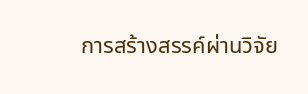การสร้างสรรค์ผ่านวิจัย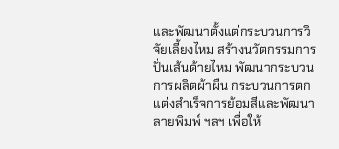และพัฒนาตั้งแต่กระบวนการวิจัยเลี้ยงไหม สร้างนวัตกรรมการปั่นเส้นด้ายไหม พัฒนากระบวนการผลิตผ้าผืน กระบวนการตกแต่งสำเร็จการย้อมสีและพัฒนาลายพิมพ์ ฯลฯ เพื่อให้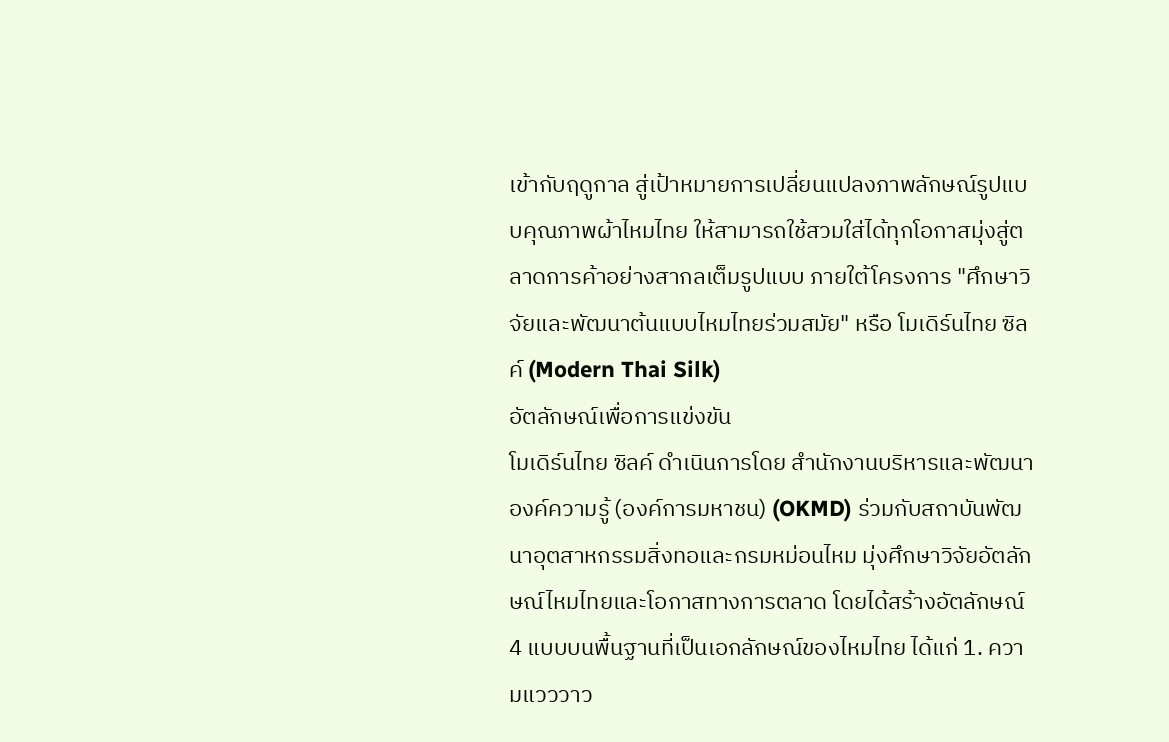เข้ากับฤดูกาล สู่เป้าหมายการเปลี่ยนแปลงภาพลักษณ์รูปแบบคุณภาพผ้าไหมไทย ให้สามารถใช้สวมใส่ได้ทุกโอกาสมุ่งสู่ตลาดการค้าอย่างสากลเต็มรูปแบบ ภายใต้โครงการ "ศึกษาวิจัยและพัฒนาต้นแบบไหมไทยร่วมสมัย" หรือ โมเดิร์นไทย ซิลค์ (Modern Thai Silk)
อัตลักษณ์เพื่อการแข่งขัน
โมเดิร์นไทย ซิลค์ ดำเนินการโดย สำนักงานบริหารและพัฒนาองค์ความรู้ (องค์การมหาชน) (OKMD) ร่วมกับสถาบันพัฒนาอุตสาหกรรมสิ่งทอและกรมหม่อนไหม มุ่งศึกษาวิจัยอัตลักษณ์ไหมไทยและโอกาสทางการตลาด โดยได้สร้างอัตลักษณ์ 4 แบบบนพื้นฐานที่เป็นเอกลักษณ์ของไหมไทย ได้แก่ 1. ความแวววาว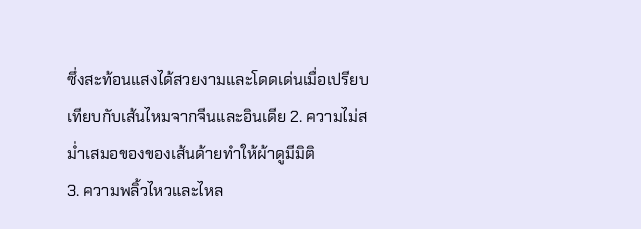ซึ่งสะท้อนแสงได้สวยงามและโดดเด่นเมื่อเปรียบเทียบกับเส้นไหมจากจีนและอินเดีย 2. ความไม่สม่ำเสมอของของเส้นด้ายทำให้ผ้าดูมีมิติ
3. ความพลิ้วไหวและไหล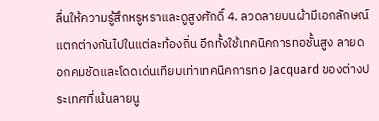ลื่นให้ความรู้สึกหรูหราและดูสูงศักดิ์ 4. ลวดลายบนผ้ามีเอกลักษณ์แตกต่างกันไปในแต่ละท้องถิ่น อีกทั้งใช้เทคนิคการทอชั้นสูง ลายดอกคมชัดและโดดเด่นเทียบเท่าเทคนิคการทอ Jacquard ของต่างประเทศที่เน้นลายนู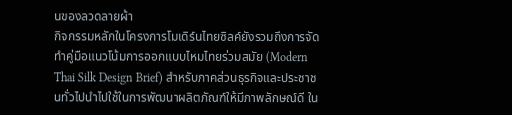นของลวดลายผ้า
กิจกรรมหลักในโครงการโมเดิร์นไทยซิลค์ยังรวมถึงการจัดทำคู่มือแนวโน้มการออกแบบไหมไทยร่วมสมัย (Modern Thai Silk Design Brief) สำหรับภาคส่วนธุรกิจและประชาชนทั่วไปนำไปใช้ในการพัฒนาผลิตภัณฑ์ให้มีภาพลักษณ์ดี ใน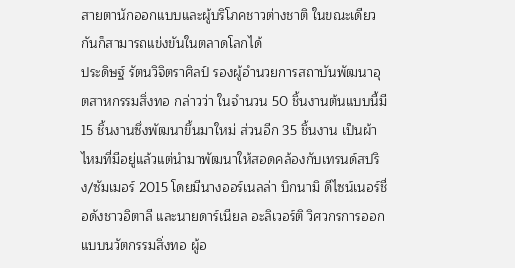สายตานักออกแบบและผู้บริโภคชาวต่างชาติ ในขณะเดียวกันก็สามารถแข่งขันในตลาดโลกได้
ประดิษฐ์ รัตนวิจิตราศิลป์ รองผู้อำนวยการสถาบันพัฒนาอุตสาหกรรมสิ่งทอ กล่าวว่า ในจำนวน 50 ชิ้นงานต้นแบบนี้มี 15 ชิ้นงานซึ่งพัฒนาขึ้นมาใหม่ ส่วนอีก 35 ชิ้นงาน เป็นผ้าไหมที่มีอยู่แล้วแต่นำมาพัฒนาให้สอดคล้องกับเทรนด์สปริง/ซัมเมอร์ 2015 โดยมีนางออร์เนลล่า บิกนามิ ดีไซน์เนอร์ชื่อดังชาวอิตาลี และนายดาร์เนียล อะลิเวอร์ติ วิศวกรการออกแบบนวัตกรรมสิ่งทอ ผู้อ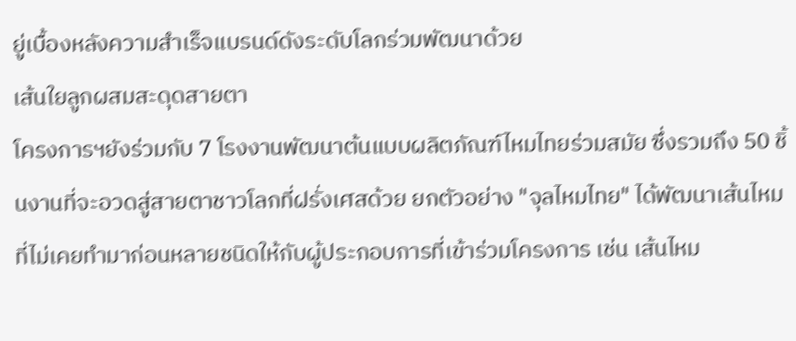ยู่เบื้องหลังความสำเร็จแบรนด์ดังระดับโลกร่วมพัฒนาด้วย
เส้นใยลูกผสมสะดุดสายตา
โครงการฯยังร่วมกับ 7 โรงงานพัฒนาต้นแบบผลิตภัณฑ์ไหมไทยร่วมสมัย ซึ่งรวมถึง 50 ชิ้นงานที่จะอวดสู่สายตาชาวโลกที่ฝรั่งเศสด้วย ยกตัวอย่าง "จุลไหมไทย" ได้พัฒนาเส้นไหมที่ไม่เคยทำมาก่อนหลายชนิดให้กับผู้ประกอบการที่เข้าร่วมโครงการ เช่น เส้นไหม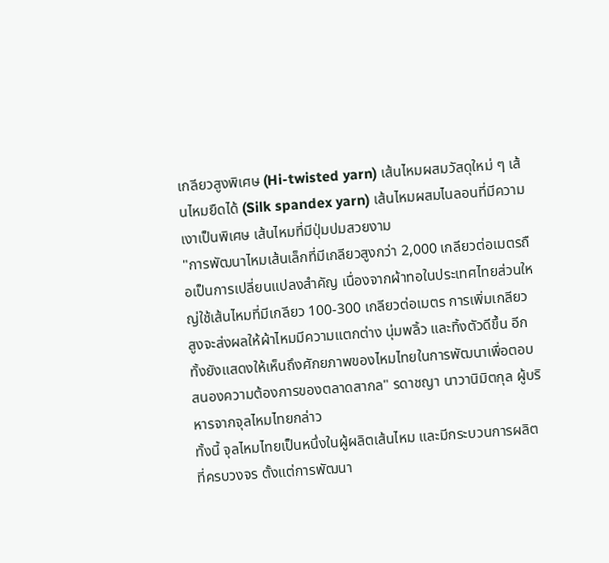เกลียวสูงพิเศษ (Hi-twisted yarn) เส้นไหมผสมวัสดุใหม่ ๆ เส้นไหมยืดได้ (Silk spandex yarn) เส้นไหมผสมไนลอนที่มีความเงาเป็นพิเศษ เส้นไหมที่มีปุ่มปมสวยงาม
"การพัฒนาไหมเส้นเล็กที่มีเกลียวสูงกว่า 2,000 เกลียวต่อเมตรถือเป็นการเปลี่ยนแปลงสำคัญ เนื่องจากผ้าทอในประเทศไทยส่วนใหญ่ใช้เส้นไหมที่มีเกลียว 100-300 เกลียวต่อเมตร การเพิ่มเกลียวสูงจะส่งผลให้ผ้าไหมมีความแตกต่าง นุ่มพลิ้ว และทิ้งตัวดีขึ้น อีกทั้งยังแสดงให้เห็นถึงศักยภาพของไหมไทยในการพัฒนาเพื่อตอบสนองความต้องการของตลาดสากล" รดาชญา นาวานิมิตกุล ผู้บริหารจากจุลไหมไทยกล่าว
ทั้งนี้ จุลไหมไทยเป็นหนึ่งในผู้ผลิตเส้นไหม และมีกระบวนการผลิตที่ครบวงจร ตั้งแต่การพัฒนา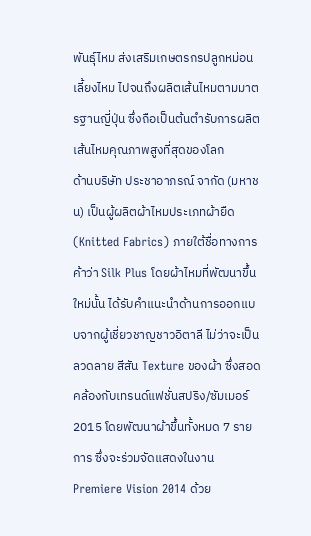พันธุ์ไหม ส่งเสริมเกษตรกรปลูกหม่อนเลี้ยงไหม ไปจนถึงผลิตเส้นไหมตามมาตรฐานญี่ปุ่น ซึ่งถือเป็นต้นตำรับการผลิตเส้นไหมคุณภาพสูงที่สุดของโลก
ด้านบริษัท ประชาอาภรณ์ จากัด (มหาชน) เป็นผู้ผลิตผ้าไหมประเภทผ้ายืด (Knitted Fabrics) ภายใต้ชื่อทางการค้าว่า Silk Plus โดยผ้าไหมที่พัฒนาขึ้นใหม่นั้น ได้รับคำแนะนำด้านการออกแบบจากผู้เชี่ยวชาญชาวอิตาลี ไม่ว่าจะเป็น ลวดลาย สีสัน Texture ของผ้า ซึ่งสอดคล้องกับเทรนด์แฟชั่นสปริง/ซัมเมอร์ 2015 โดยพัฒนาผ้าขึ้นทั้งหมด 7 รายการ ซึ่งจะร่วมจัดแสดงในงาน Premiere Vision 2014 ด้วย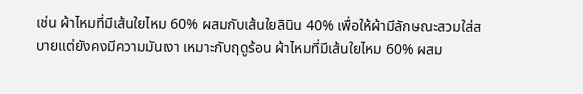เช่น ผ้าไหมที่มีเส้นใยไหม 60% ผสมกับเส้นใยลินิน 40% เพื่อให้ผ้ามีลักษณะสวมใส่สบายแต่ยังคงมีความมันเงา เหมาะกับฤดูร้อน ผ้าไหมที่มีเส้นใยไหม 60% ผสม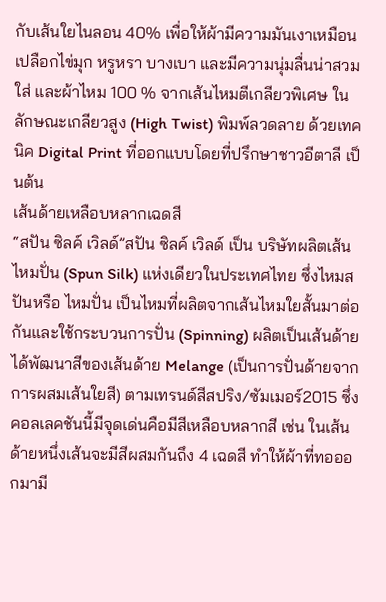กับเส้นใยไนลอน 40% เพื่อให้ผ้ามีความมันเงาเหมือนเปลือกไข่มุก หรูหรา บางเบา และมีความนุ่มลื่นน่าสวมใส่ และผ้าไหม 100 % จากเส้นไหมตีเกลียวพิเศษ ในลักษณะเกลียวสูง (High Twist) พิมพ์ลวดลาย ด้วยเทคนิค Digital Print ที่ออกแบบโดยที่ปรึกษาชาวอีตาลี เป็นต้น
เส้นด้ายเหลือบหลากเฉดสี
“สปัน ซิลค์ เวิลด์”สปัน ซิลค์ เวิลด์ เป็น บริษัทผลิตเส้นไหมปั่น (Spun Silk) แห่งเดียวในประเทศไทย ซึ่งไหมสปันหรือ ไหมปั่น เป็นไหมที่ผลิตจากเส้นไหมใยสั้นมาต่อกันและใช้กระบวนการปั่น (Spinning) ผลิตเป็นเส้นด้าย ได้พัฒนาสีของเส้นด้าย Melange (เป็นการปั่นด้ายจากการผสมเส้นใยสี) ตามเทรนด์สีสปริง/ซัมเมอร์2015 ซึ่งคอลเลคชันนี้มีจุดเด่นคือมีสีเหลือบหลากสี เช่น ในเส้นด้ายหนึ่งเส้นจะมีสีผสมกันถึง 4 เฉดสี ทำให้ผ้าที่ทอออกมามี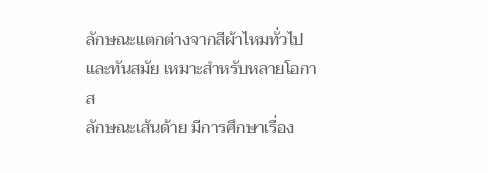ลักษณะแตกต่างจากสีผ้าไหมทั่วไปและทันสมัย เหมาะสำหรับหลายโอกาส
ลักษณะเส้นด้าย มีการศึกษาเรื่อง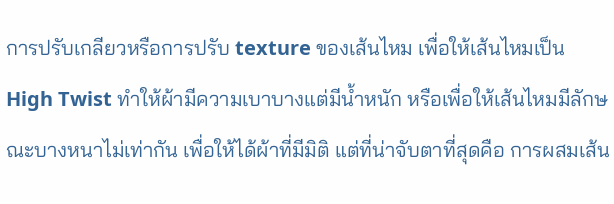การปรับเกลียวหรือการปรับ texture ของเส้นไหม เพื่อให้เส้นไหมเป็น High Twist ทำให้ผ้ามีความเบาบางแต่มีน้ำหนัก หรือเพื่อให้เส้นไหมมีลักษณะบางหนาไม่เท่ากัน เพื่อให้ได้ผ้าที่มีมิติ แต่ที่น่าจับตาที่สุดคือ การผสมเส้น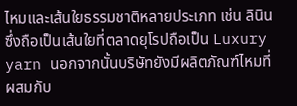ไหมและเส้นใยธรรมชาติหลายประเภท เช่น ลินิน ซึ่งถือเป็นเส้นใยที่ตลาดยุโรปถือเป็น Luxury yarn นอกจากนั้นบริษัทยังมีผลิตภัณฑ์ไหมที่ผสมกับ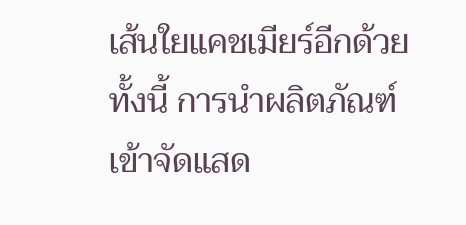เส้นใยแคชเมียร์อีกด้วย
ทั้งนี้ การนำผลิตภัณฑ์เข้าจัดแสด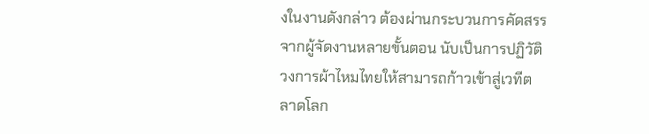งในงานดังกล่าว ต้องผ่านกระบวนการคัดสรรจากผู้จัดงานหลายขั้นตอน นับเป็นการปฏิวัติวงการผ้าไหมไทยให้สามารถก้าวเข้าสู่เวทีตลาดโลก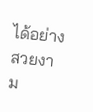ได้อย่างสวยงาม